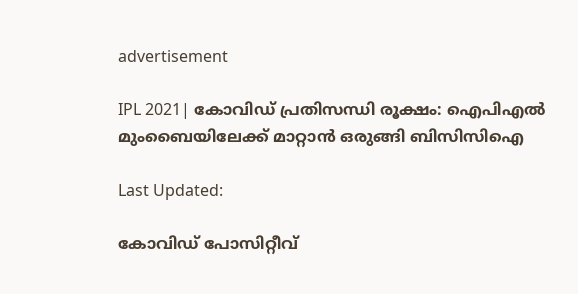advertisement

IPL 2021| കോവിഡ് പ്രതിസന്ധി രൂക്ഷം: ഐപിഎൽ മുംബൈയിലേക്ക് മാറ്റാൻ ഒരുങ്ങി ബിസിസിഐ

Last Updated:

കോവിഡ് പോസിറ്റീവ്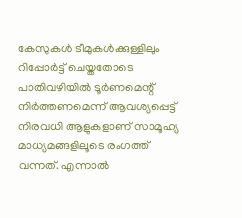കേസുകള്‍ ടീമുകള്‍ക്കുള്ളിലും റിപ്പോര്‍ട്ട് ചെയ്തതോടെ പാതിവഴിയില്‍ ടൂര്‍ണമെന്റ് നിര്‍ത്തണമെന്ന് ആവശ്യപ്പെട്ട് നിരവധി ആളുകളാണ് സാമൂഹ്യ മാധ്യമങ്ങളിലൂടെ രംഗത്ത് വന്നത്. എന്നാല്‍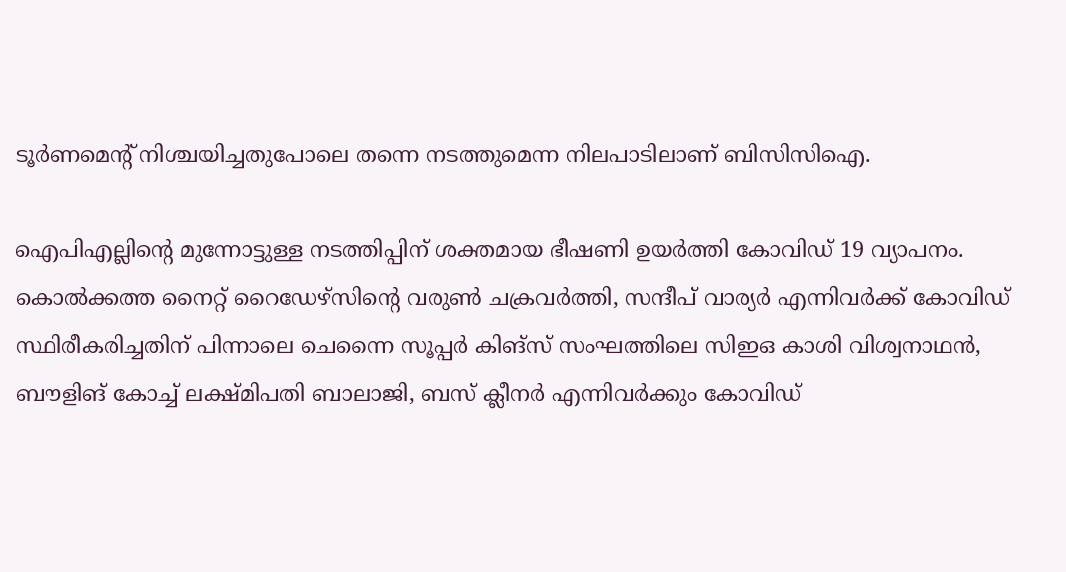ടൂര്‍ണമെന്റ് നിശ്ചയിച്ചതുപോലെ തന്നെ നടത്തുമെന്ന നിലപാടിലാണ് ബിസിസിഐ.

ഐപിഎല്ലിന്റെ മുന്നോട്ടുള്ള നടത്തിപ്പിന് ശക്തമായ ഭീഷണി ഉയര്‍ത്തി കോവിഡ് 19 വ്യാപനം. കൊല്‍ക്കത്ത നൈറ്റ് റൈഡേഴ്‌സിന്റെ വരുണ്‍ ചക്രവര്‍ത്തി, സന്ദീപ് വാര്യര്‍ എന്നിവർക്ക് കോവിഡ് സ്ഥിരീകരിച്ചതിന് പിന്നാലെ ചെന്നൈ സൂപ്പര്‍ കിങ്സ് സംഘത്തിലെ സിഇഒ കാശി വിശ്വനാഥൻ, ബൗളിങ് കോച്ച് ലക്ഷ്മിപതി ബാലാജി, ബസ് ക്ലീനർ എന്നിവർക്കും കോവിഡ്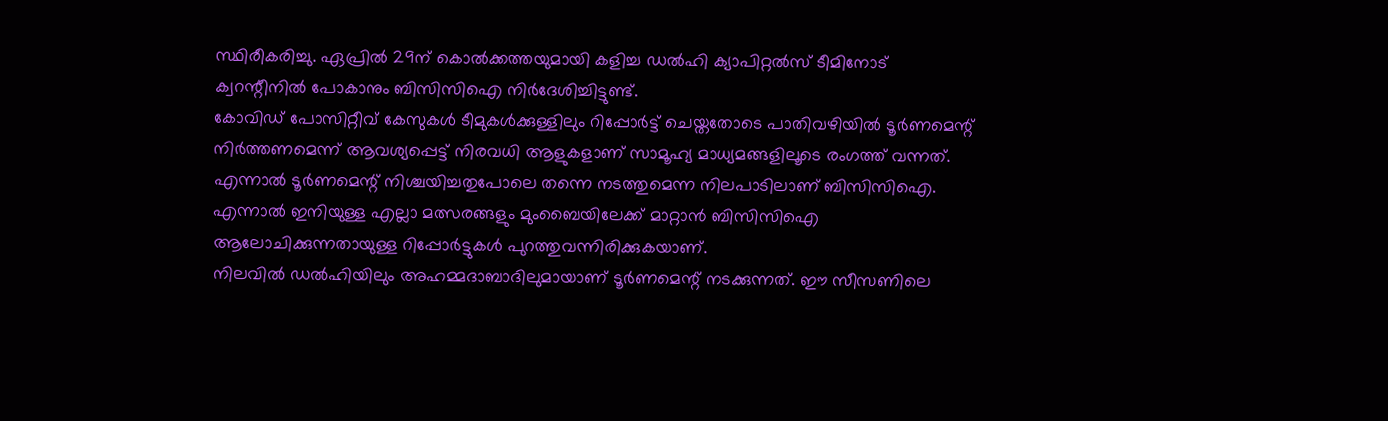സ്ഥിരീകരിച്ചു. ഏപ്രിൽ 29ന് കൊൽക്കത്തയുമായി കളിച്ച ഡല്‍ഹി ക്യാപിറ്റല്‍സ് ടീമിനോട് ക്വറന്റീനിൽ പോകാനും ബിസിസിഐ നിര്‍ദേശിച്ചിട്ടുണ്ട്.
കോവിഡ് പോസിറ്റീവ് കേസുകള്‍ ടീമുകള്‍ക്കുള്ളിലും റിപ്പോര്‍ട്ട് ചെയ്തതോടെ പാതിവഴിയില്‍ ടൂര്‍ണമെന്റ് നിര്‍ത്തണമെന്ന് ആവശ്യപ്പെട്ട് നിരവധി ആളുകളാണ് സാമൂഹ്യ മാധ്യമങ്ങളിലൂടെ രംഗത്ത് വന്നത്. എന്നാല്‍ ടൂര്‍ണമെന്റ് നിശ്ചയിച്ചതുപോലെ തന്നെ നടത്തുമെന്ന നിലപാടിലാണ് ബിസിസിഐ. എന്നാൽ ഇനിയുള്ള എല്ലാ മത്സരങ്ങളും മുംബൈയിലേക്ക് മാറ്റാന്‍ ബിസിസിഐ ആലോചിക്കുന്നതായുള്ള റിപ്പോർട്ടുകൾ പുറത്തുവന്നിരിക്കുകയാണ്.
നിലവില്‍ ഡൽഹിയിലും അഹമ്മദാബാദിലുമായാണ് ടൂർണമെന്റ് നടക്കുന്നത്. ഈ സീസണിലെ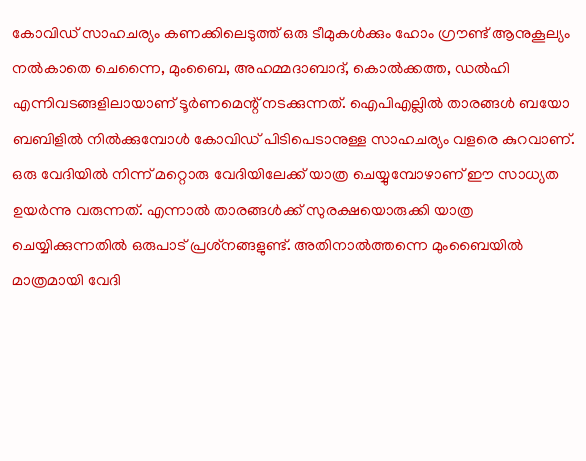കോവിഡ് സാഹചര്യം കണക്കിലെടുത്ത് ഒരു ടീമുകൾക്കും ഹോം ഗ്രൗണ്ട് ആനുകൂല്യം നൽകാതെ ചെന്നൈ, മുംബൈ, അഹമ്മദാബാദ്, കൊല്‍ക്കത്ത, ഡല്‍ഹി എന്നിവടങ്ങളിലായാണ് ടൂര്‍ണമെന്റ് നടക്കുന്നത്. ഐപിഎല്ലിൽ താരങ്ങൾ ബയോ ബബിളിൽ നിൽക്കുമ്പോൾ കോവിഡ് പിടിപെടാനുള്ള സാഹചര്യം വളരെ കുറവാണ്. ഒരു വേദിയിൽ നിന്ന് മറ്റൊരു വേദിയിലേക്ക് യാത്ര ചെയ്യുമ്പോഴാണ് ഈ സാധ്യത ഉയർന്നു വരുന്നത്. എന്നാല്‍ താരങ്ങള്‍ക്ക് സുരക്ഷയൊരുക്കി യാത്ര ചെയ്യിക്കുന്നതില്‍ ഒരുപാട് പ്രശ്‌നങ്ങളുണ്ട്. അതിനാല്‍ത്തന്നെ മുംബൈയില്‍ മാത്രമായി വേദി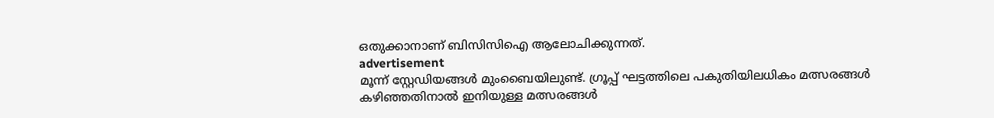ഒതുക്കാനാണ് ബിസിസിഐ ആലോചിക്കുന്നത്.
advertisement
മൂന്ന് സ്റ്റേഡിയങ്ങള്‍ മുംബൈയിലുണ്ട്. ഗ്രൂപ്പ് ഘട്ടത്തിലെ പകുതിയിലധികം മത്സരങ്ങള്‍ കഴിഞ്ഞതിനാല്‍ ഇനിയുള്ള മത്സരങ്ങള്‍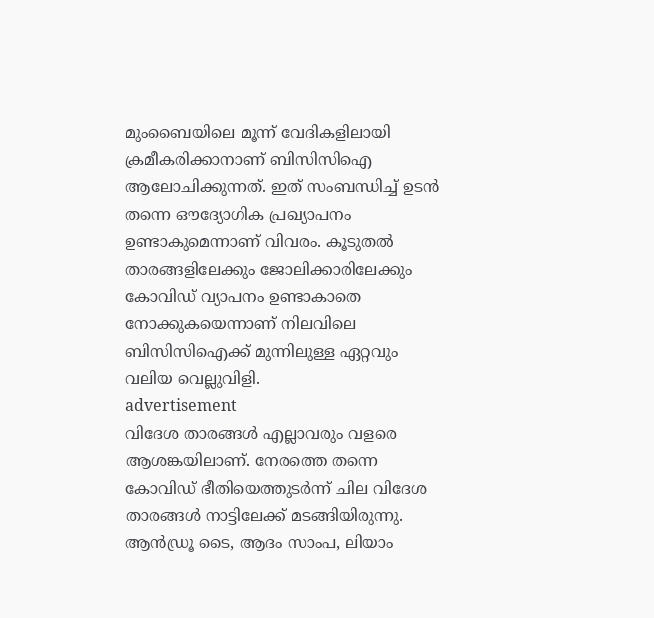മുംബൈയിലെ മൂന്ന് വേദികളിലായി ക്രമീകരിക്കാനാണ് ബിസിസിഐ ആലോചിക്കുന്നത്. ഇത് സംബന്ധിച്ച് ഉടന്‍ തന്നെ ഔദ്യോഗിക പ്രഖ്യാപനം ഉണ്ടാകുമെന്നാണ് വിവരം. കൂടുതല്‍ താരങ്ങളിലേക്കും ജോലിക്കാരിലേക്കും കോവിഡ് വ്യാപനം ഉണ്ടാകാതെ നോക്കുകയെന്നാണ് നിലവിലെ ബിസിസിഐക്ക് മുന്നിലുള്ള ഏറ്റവും വലിയ വെല്ലുവിളി.
advertisement
വിദേശ താരങ്ങള്‍ എല്ലാവരും വളരെ ആശങ്കയിലാണ്. നേരത്തെ തന്നെ കോവിഡ് ഭീതിയെത്തുടര്‍ന്ന് ചില വിദേശ താരങ്ങള്‍ നാട്ടിലേക്ക് മടങ്ങിയിരുന്നു. ആൻഡ്രൂ ടൈ, ആദം സാംപ, ലിയാം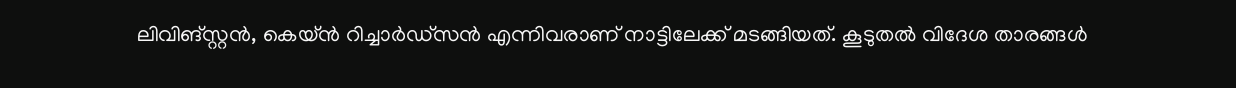ലിവിങ്സ്റ്റന്‍, കെയ്ന്‍ റിച്ചാര്‍ഡ്‌സന്‍ എന്നിവരാണ് നാട്ടിലേക്ക് മടങ്ങിയത്. കൂടുതല്‍ വിദേശ താരങ്ങള്‍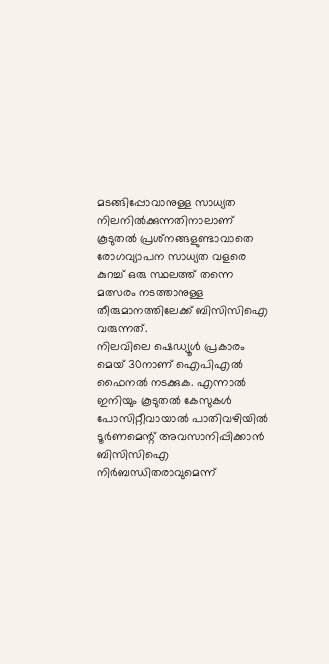മടങ്ങിപ്പോവാനുള്ള സാധ്യത നിലനില്‍ക്കുന്നതിനാലാണ് കൂടുതല്‍ പ്രശ്‌നങ്ങളുണ്ടാവാതെ രോഗവ്യാപന സാധ്യത വളരെ കുറച്ച് ഒരു സ്ഥലത്ത് തന്നെ മത്സരം നടത്താനുള്ള തീരുമാനത്തിലേക്ക് ബിസിസിഐ വരുന്നത്.
നിലവിലെ ഷെഡ്യൂള്‍ പ്രകാരം മെയ് 30നാണ് ഐപിഎൽ ഫൈനല്‍ നടക്കുക. എന്നാല്‍ ഇനിയും കൂടുതല്‍ കേസുകള്‍ പോസിറ്റീവായാല്‍ പാതിവഴിയില്‍ ടൂര്‍ണമെന്റ് അവസാനിപ്പിക്കാന്‍ ബിസിസിഐ നിര്‍ബന്ധിതരാവുമെന്ന്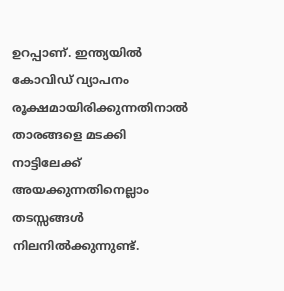ഉറപ്പാണ്. ഇന്ത്യയില്‍ കോവിഡ് വ്യാപനം രൂക്ഷമായിരിക്കുന്നതിനാല്‍ താരങ്ങളെ മടക്കി നാട്ടിലേക്ക് അയക്കുന്നതിനെല്ലാം തടസ്സങ്ങള്‍ നിലനില്‍ക്കുന്നുണ്ട്.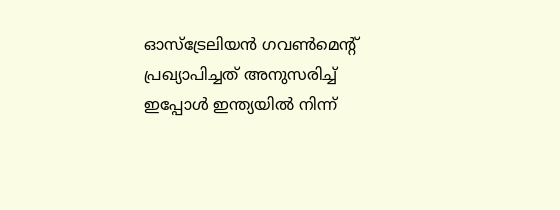ഓസ്ട്രേലിയൻ ഗവൺമെന്റ് പ്രഖ്യാപിച്ചത് അനുസരിച്ച് ഇപ്പോൾ ഇന്ത്യയിൽ നിന്ന്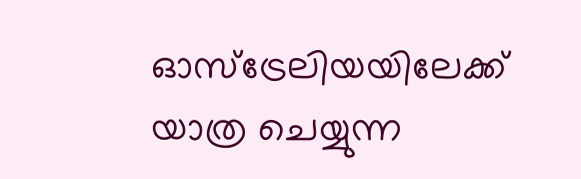ഓസ്ട്രേലിയയിലേക്ക് യാത്ര ചെയ്യുന്ന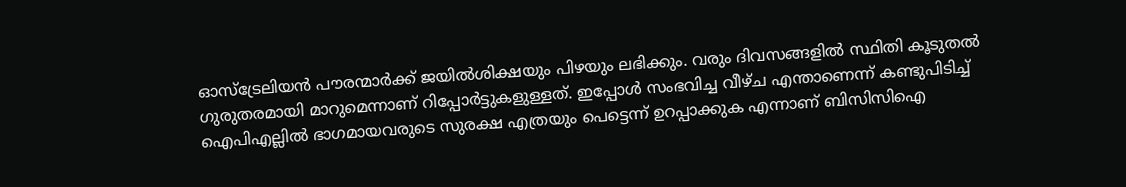ഓസ്ട്രേലിയൻ പൗരന്മാർക്ക് ജയിൽശിക്ഷയും പിഴയും ലഭിക്കും. വരും ദിവസങ്ങളില്‍ സ്ഥിതി കൂടുതല്‍ ഗുരുതരമായി മാറുമെന്നാണ് റിപ്പോര്‍ട്ടുകളുള്ളത്. ഇപ്പോൾ സംഭവിച്ച വീഴ്ച എന്താണെന്ന് കണ്ടുപിടിച്ച് ഐപിഎല്ലിൽ ഭാഗമായവരുടെ സുരക്ഷ എത്രയും പെട്ടെന്ന് ഉറപ്പാക്കുക എന്നാണ് ബിസിസിഐ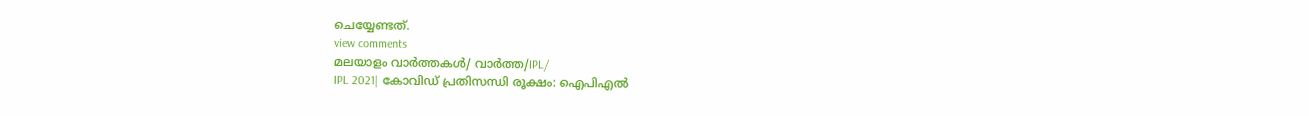ചെയ്യേണ്ടത്.
view comments
മലയാളം വാർത്തകൾ/ വാർത്ത/IPL/
IPL 2021| കോവിഡ് പ്രതിസന്ധി രൂക്ഷം: ഐപിഎൽ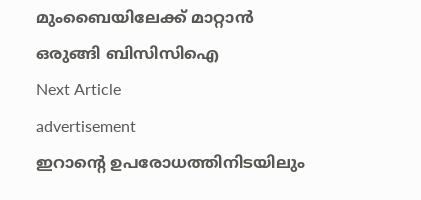മുംബൈയിലേക്ക് മാറ്റാൻ ഒരുങ്ങി ബിസിസിഐ
Next Article
advertisement
ഇറാൻ്റെ ഉപരോധത്തിനിടയിലും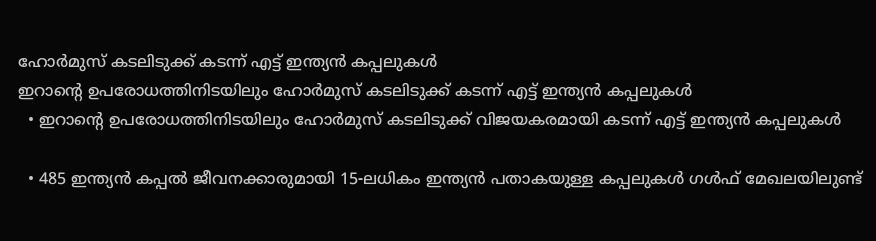ഹോർമുസ് കടലിടുക്ക് കടന്ന് എട്ട് ഇന്ത്യൻ കപ്പലുകൾ
ഇറാൻ്റെ ഉപരോധത്തിനിടയിലും ഹോർമുസ് കടലിടുക്ക് കടന്ന് എട്ട് ഇന്ത്യൻ കപ്പലുകൾ
  • ഇറാൻ്റെ ഉപരോധത്തിനിടയിലും ഹോർമുസ് കടലിടുക്ക് വിജയകരമായി കടന്ന് എട്ട് ഇന്ത്യൻ കപ്പലുകൾ

  • 485 ഇന്ത്യൻ കപ്പൽ ജീവനക്കാരുമായി 15-ലധികം ഇന്ത്യൻ പതാകയുള്ള കപ്പലുകൾ ഗൾഫ് മേഖലയിലുണ്ട്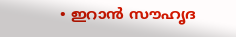• ഇറാൻ സൗഹൃദ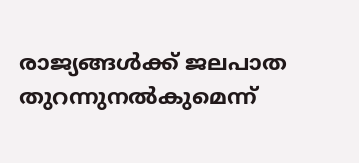രാജ്യങ്ങൾക്ക് ജലപാത തുറന്നുനൽകുമെന്ന്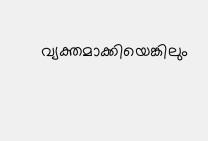വ്യക്തമാക്കിയെങ്കിലും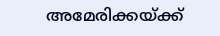അമേരിക്കയ്ക്ക്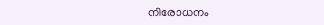നിരോധനം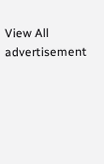View All
advertisement